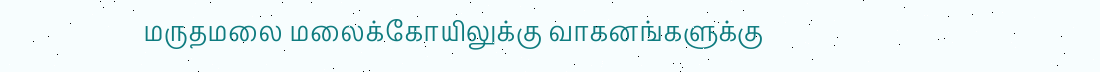மருதமலை மலைக்கோயிலுக்கு வாகனங்களுக்கு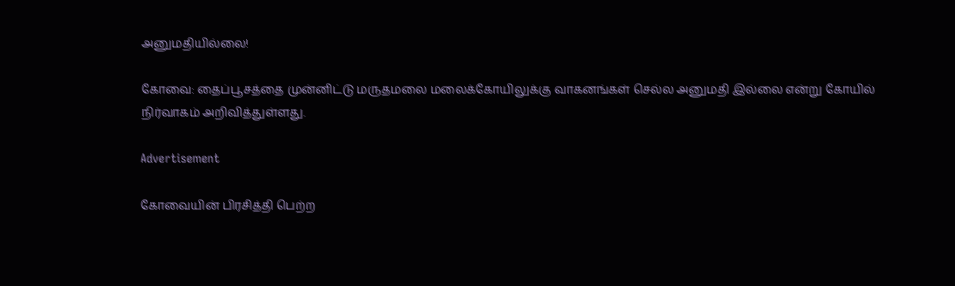அனுமதியில்லை!

கோவை: தைப்பூசத்தை முன்னிட்டு மருதமலை மலைக்கோயிலுக்கு வாகனங்கள் செல்ல அனுமதி இல்லை என்று கோயில் நிர்வாகம் அறிவித்துள்ளது.

Advertisement

கோவையின் பிரசித்தி பெற்ற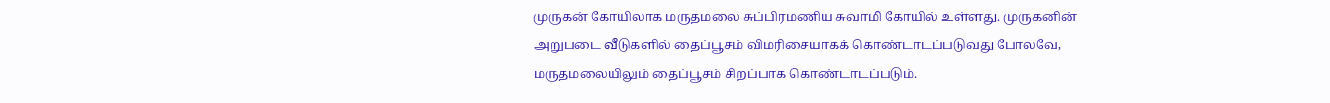முருகன் கோயிலாக மருதமலை சுப்பிரமணிய சுவாமி கோயில் உள்ளது. முருகனின் அறுபடை வீடுகளில் தைப்பூசம் விமரிசையாகக் கொண்டாடப்படுவது போலவே, மருதமலையிலும் தைப்பூசம் சிறப்பாக கொண்டாடப்படும்.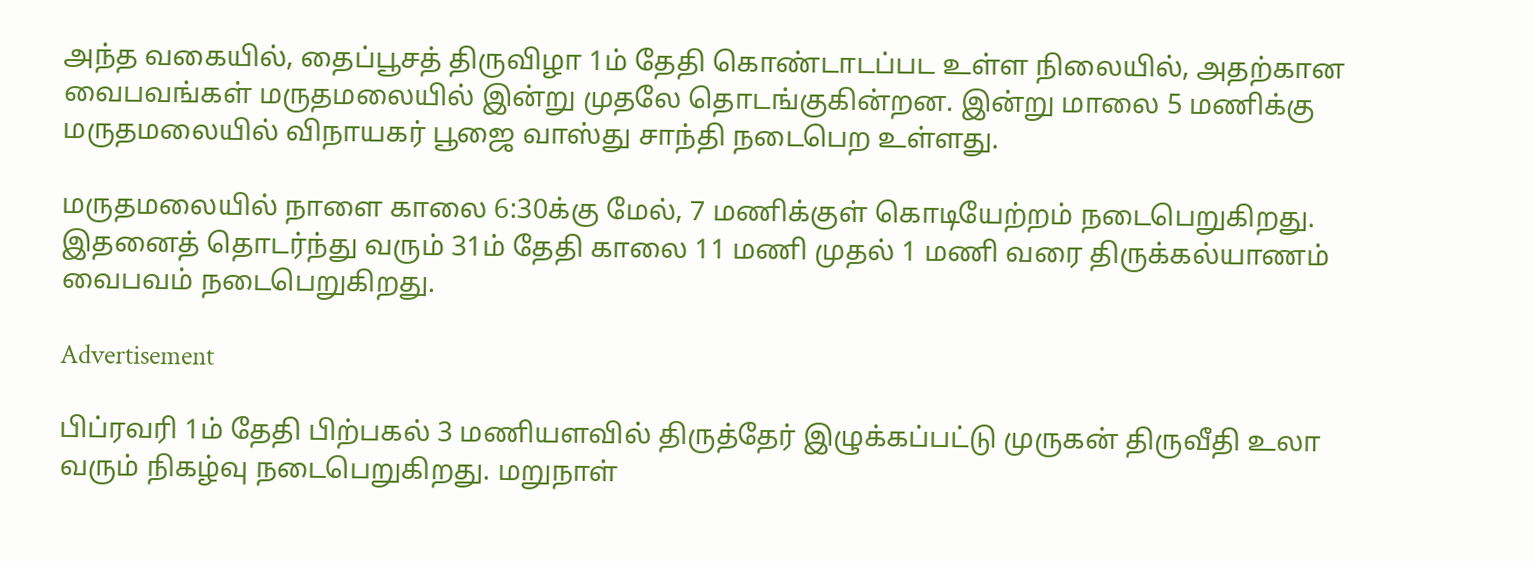அந்த வகையில், தைப்பூசத் திருவிழா 1ம் தேதி கொண்டாடப்பட உள்ள நிலையில், அதற்கான வைபவங்கள் மருதமலையில் இன்று முதலே தொடங்குகின்றன. இன்று மாலை 5 மணிக்கு மருதமலையில் விநாயகர் பூஜை வாஸ்து சாந்தி நடைபெற உள்ளது.

மருதமலையில் நாளை காலை 6:30க்கு மேல், 7 மணிக்குள் கொடியேற்றம் நடைபெறுகிறது. இதனைத் தொடர்ந்து வரும் 31ம் தேதி காலை 11 மணி முதல் 1 மணி வரை திருக்கல்யாணம் வைபவம் நடைபெறுகிறது.

Advertisement

பிப்ரவரி 1ம் தேதி பிற்பகல் 3 மணியளவில் திருத்தேர் இழுக்கப்பட்டு முருகன் திருவீதி உலா வரும் நிகழ்வு நடைபெறுகிறது. மறுநாள்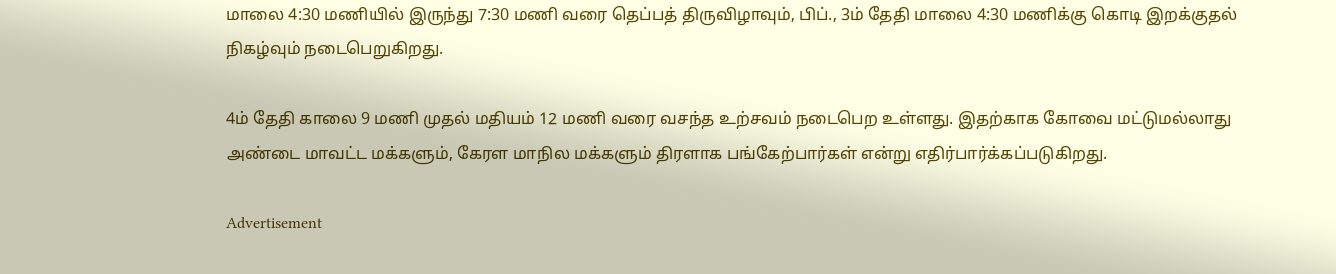மாலை 4:30 மணியில் இருந்து 7:30 மணி வரை தெப்பத் திருவிழாவும், பிப்., 3ம் தேதி மாலை 4:30 மணிக்கு கொடி இறக்குதல் நிகழ்வும் நடைபெறுகிறது.

4ம் தேதி காலை 9 மணி முதல் மதியம் 12 மணி வரை வசந்த உற்சவம் நடைபெற உள்ளது. இதற்காக கோவை மட்டுமல்லாது அண்டை மாவட்ட மக்களும், கேரள மாநில மக்களும் திரளாக பங்கேற்பார்கள் என்று எதிர்பார்க்கப்படுகிறது.

Advertisement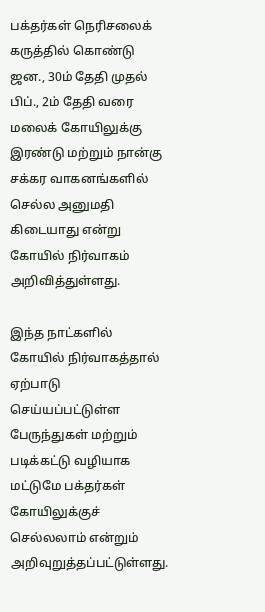பக்தர்கள் நெரிசலைக் கருத்தில் கொண்டு ஜன., 30ம் தேதி முதல் பிப்., 2ம் தேதி வரை மலைக் கோயிலுக்கு இரண்டு மற்றும் நான்கு சக்கர வாகனங்களில் செல்ல அனுமதி கிடையாது என்று கோயில் நிர்வாகம் அறிவித்துள்ளது.

இந்த நாட்களில் கோயில் நிர்வாகத்தால் ஏற்பாடு செய்யப்பட்டுள்ள பேருந்துகள் மற்றும் படிக்கட்டு வழியாக மட்டுமே பக்தர்கள் கோயிலுக்குச் செல்லலாம் என்றும் அறிவுறுத்தப்பட்டுள்ளது.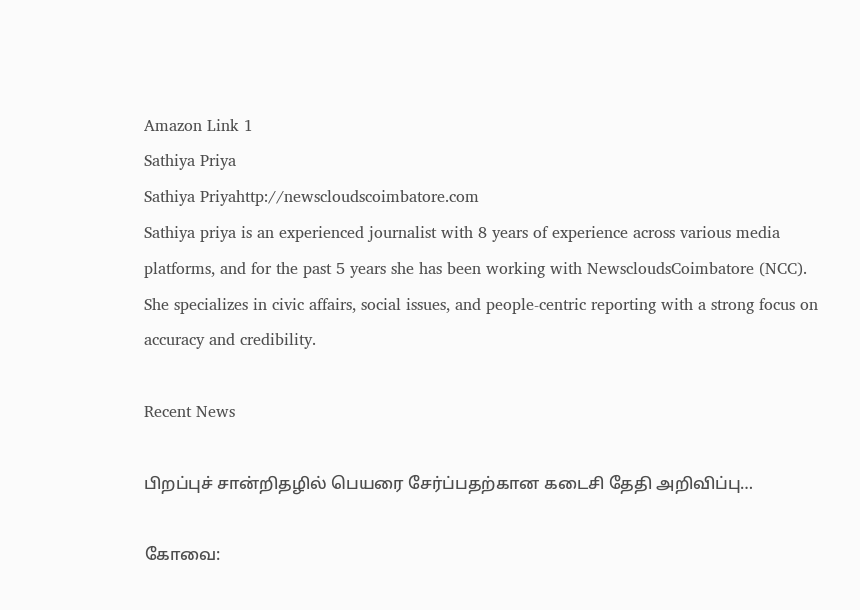Amazon Link 1
Sathiya Priya
Sathiya Priyahttp://newscloudscoimbatore.com
Sathiya priya is an experienced journalist with 8 years of experience across various media platforms, and for the past 5 years she has been working with NewscloudsCoimbatore (NCC). She specializes in civic affairs, social issues, and people-centric reporting with a strong focus on accuracy and credibility.

Recent News

பிறப்புச் சான்றிதழில் பெயரை சேர்ப்பதற்கான கடைசி தேதி அறிவிப்பு…

கோவை: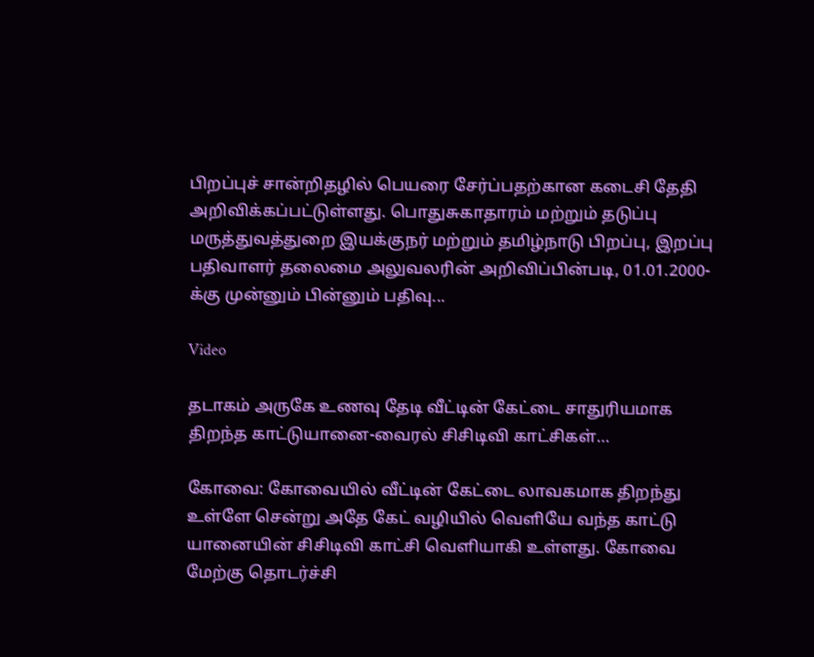பிறப்புச் சான்றிதழில் பெயரை சேர்ப்பதற்கான கடைசி தேதி அறிவிக்கப்பட்டுள்ளது. பொதுசுகாதாரம் மற்றும் தடுப்பு மருத்துவத்துறை இயக்குநர் மற்றும் தமிழ்நாடு பிறப்பு, இறப்பு பதிவாளர் தலைமை அலுவலரின் அறிவிப்பின்படி, 01.01.2000-க்கு முன்னும் பின்னும் பதிவு...

Video

தடாகம் அருகே உணவு தேடி வீட்டின் கேட்டை சாதுரியமாக திறந்த காட்டுயானை-வைரல் சிசிடிவி காட்சிகள்…

கோவை: கோவையில் வீட்டின் கேட்டை லாவகமாக திறந்து உள்ளே சென்று அதே கேட் வழியில் வெளியே வந்த காட்டு யானையின் சிசிடிவி காட்சி வெளியாகி உள்ளது. கோவை மேற்கு தொடர்ச்சி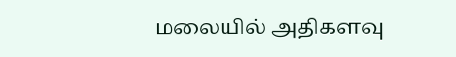மலையில் அதிகளவு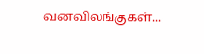வனவிலங்குகள்...